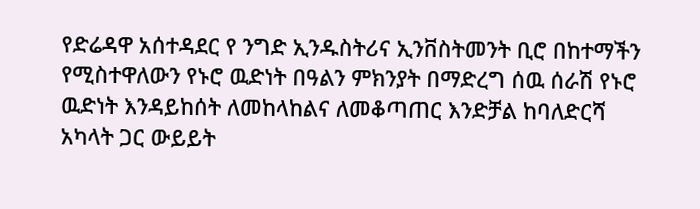የድሬዳዋ አሰተዳደር የ ንግድ ኢንዱስትሪና ኢንቨስትመንት ቢሮ በከተማችን የሚስተዋለውን የኑሮ ዉድነት በዓልን ምክንያት በማድረግ ሰዉ ሰራሽ የኑሮ ዉድነት እንዳይከሰት ለመከላከልና ለመቆጣጠር እንድቻል ከባለድርሻ አካላት ጋር ውይይት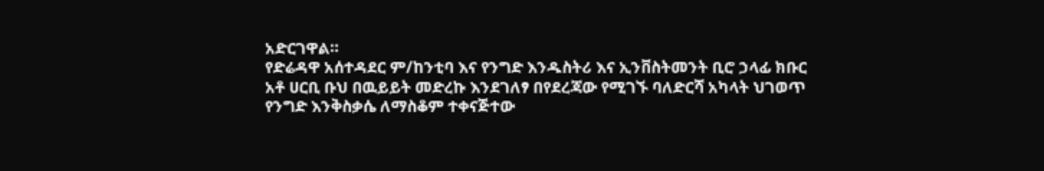አድርገዋል።
የድሬዳዋ አሰተዳደር ም/ከንቲባ እና የንግድ እንዱስትሪ እና ኢንቨስትመንት ቢሮ ኃላፊ ክቡር አቶ ሀርቢ ቡህ በዉይይት መድረኩ እንደገለፃ በየደረጃው የሚገኙ ባለድርሻ አካላት ህገወጥ የንግድ እንቅስቃሴ ለማስቆም ተቀናጅተው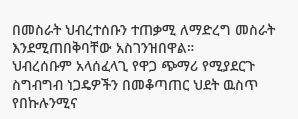በመስራት ህብረተሰቡን ተጠቃሚ ለማድረግ መስራት እንደሚጠበቅባቸው አስገንዝበዋል።
ህብረሰቡም አላሰፈላጊ የዋጋ ጭማሪ የሚያደርጉ ስግብግብ ነጋዴዎችን በመቆጣጠር ህደት ዉስጥ የበኩሉንሚና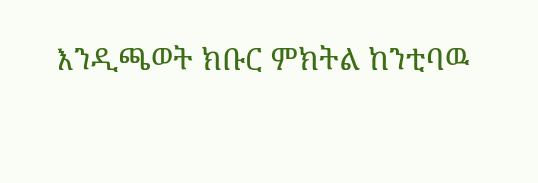እንዲጫወት ክቡር ምክትል ከንቲባዉ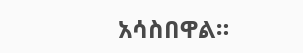አሳስበዋል።